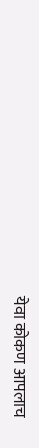येवा कोकण आपलाच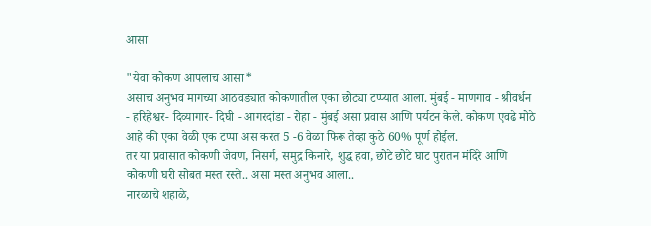आसा

"येवा कोकण आपलाच आसा*
असाच अनुभव मागच्या आठवड्यात कोकणातील एका छोट्या टप्प्यात आला. मुंबई - माणगाव - श्रीवर्धन - हरिहेश्वर- दिव्यागार- दिघी - आगरदांडा - रोहा - मुंबई असा प्रवास आणि पर्यटन केले. कोकण एवढे मोठे आहे की एका वेळी एक टप्पा अस करत 5 -6 वेळा फिरू तेव्हा कुठे 60% पूर्ण होईल.
तर या प्रवासात कोकणी जेवण, निसर्ग, समुद्र किनारे, शुद्ध हवा, छोटे छोटे घाट पुरातन मंदिरे आणि कोकणी घरी सोबत मस्त रस्ते.. असा मस्त अनुभव आला..
नारळाचे शहाळे,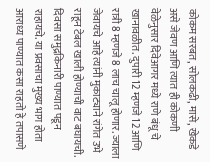कोकम सरबत, सोलकढी, मासे, खेकडे असे जेवण आणि त्यात ही कोकणी वेळेनुसार दिवेआगर मध्ये राणे बंधू चे खानावळीत. दुपारी 12 म्हणजे 12 आणि रात्री 8 म्हणजे 8 लाच चालू होणार. ज्याला जेवायचे आहे त्यांनी मुकाट्याने रांगेत उभे राहून टेबल खाली होण्याची वाट बघायची.
दिवसा समुद्रकिनारी पाण्यात पडून राहायचे. या प्रवसाचा मुख्य भाग होता आराध्य पाण्यात कसा राहतो हे तपासणे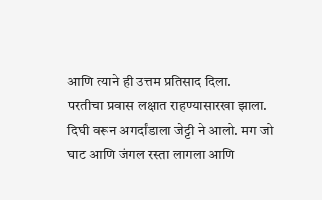आणि त्याने ही उत्तम प्रतिसाद दिला.
परतीचा प्रवास लक्षात राहण्यासारखा झाला. दिघी वरून अगर्दांडाला जेट्टी ने आलो. मग जो घाट आणि जंगल रस्ता लागला आणि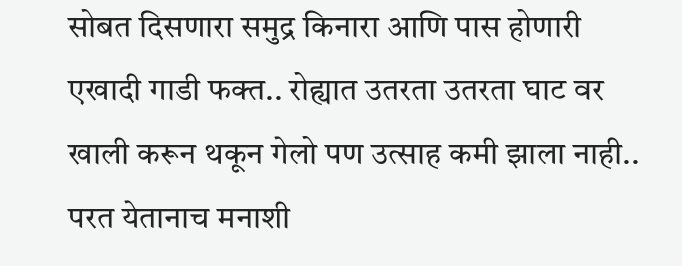सोबत दिसणारा समुद्र किनारा आणि पास होणारी एखादी गाडी फक्त.. रोह्यात उतरता उतरता घाट वर खाली करून थकून गेलो पण उत्साह कमी झाला नाही..
परत येतानाच मनाशी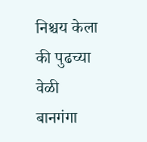निश्चय केला की पुढच्या वेळी बानगंगा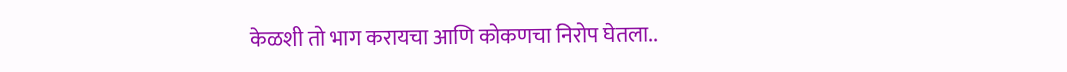केळशी तो भाग करायचा आणि कोकणचा निरोप घेतला..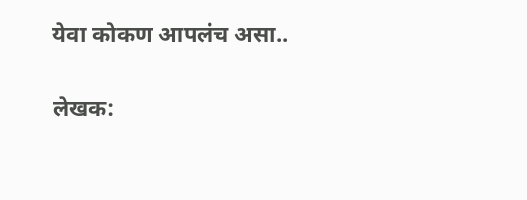येवा कोकण आपलंच असा..

लेखक: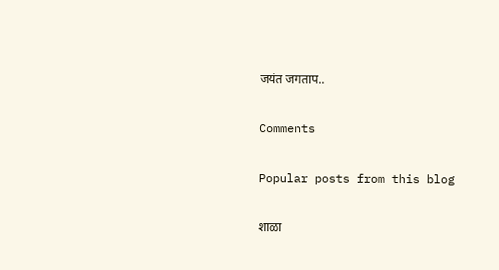जयंत जगताप..

Comments

Popular posts from this blog

शाळा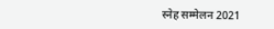स्नेह सम्मेलन 2021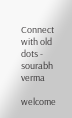Connect with old dots - sourabh verma

welcome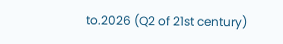to.2026 (Q2 of 21st century)